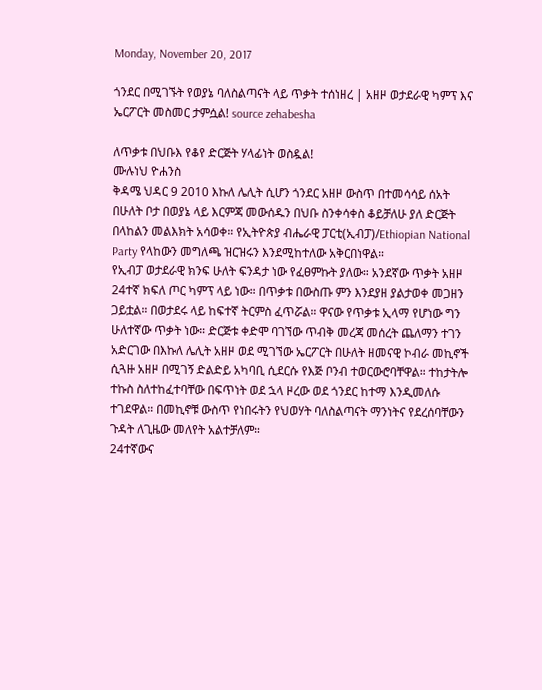Monday, November 20, 2017

ጎንደር በሚገኙት የወያኔ ባለስልጣናት ላይ ጥቃት ተሰነዘረ | አዘዞ ወታደራዊ ካምፕ እና ኤርፖርት መስመር ታምሷል! source zehabesha

ለጥቃቱ በህቡእ የቆየ ድርጅት ሃላፊነት ወስዷል!
ሙሉነህ ዮሐንስ
ቅዳሜ ህዳር 9 2010 እኩለ ሌሊት ሲሆን ጎንደር አዘዞ ውስጥ በተመሳሳይ ሰአት በሁለት ቦታ በወያኔ ላይ እርምጃ መውሰዱን በህቡ ስንቀሳቀስ ቆይቻለሁ ያለ ድርጅት በላከልን መልእክት አሳወቀ። የኢትዮጵያ ብሔራዊ ፓርቲ(ኢብፓ)/Ethiopian National Party የላከውን መግለጫ ዝርዝሩን እንደሚከተለው አቅርበነዋል።
የኢብፓ ወታደራዊ ክንፍ ሁለት ፍንዳታ ነው የፈፀምኩት ያለው። አንደኛው ጥቃት አዘዞ 24ተኛ ክፍለ ጦር ካምፕ ላይ ነው። በጥቃቱ በውስጡ ምን እንደያዘ ያልታወቀ መጋዘን ጋይቷል። በወታደሩ ላይ ከፍተኛ ትርምስ ፈጥሯል። ዋናው የጥቃቱ ኢላማ የሆነው ግን ሁለተኛው ጥቃት ነው። ድርጅቱ ቀድሞ ባገኘው ጥብቅ መረጃ መሰረት ጨለማን ተገን አድርገው በእኩለ ሌሊት አዘዞ ወደ ሚገኘው ኤርፖርት በሁለት ዘመናዊ ኮብራ መኪኖች ሲጓዙ አዘዞ በሚገኝ ድልድይ አካባቢ ሲደርሱ የእጅ ቦንብ ተወርውሮባቸዋል። ተከታትሎ ተኩስ ስለተከፈተባቸው በፍጥነት ወደ ኋላ ዞረው ወደ ጎንደር ከተማ እንዲመለሱ ተገደዋል። በመኪኖቹ ውስጥ የነበሩትን የህወሃት ባለስልጣናት ማንነትና የደረሰባቸውን ጉዳት ለጊዜው መለየት አልተቻለም።
24ተኛውና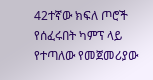42ተኛው ክፍለ ጦሮች የሰፈሩበት ካምፕ ላይ የተጣለው የመጀመሪያው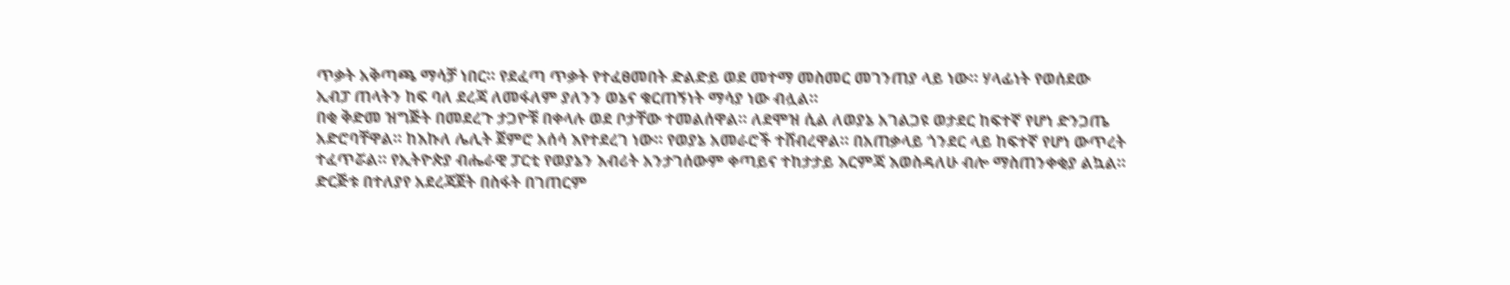ጥቃት አቅጣጫ ማሳቻ ነበር። የደፈጣ ጥቃት የተፈፀመበት ድልድይ ወደ መተማ መስመር መገንጠያ ላይ ነው። ሃላፊነት የወሰደው ኢብፓ ጠላትን ከፍ ባለ ደረጃ ለመፋለም ያለንን ወኔና ቁርጠኝነት ማሳያ ነው ብሏል።
በቂ ቅድመ ዝግጅት በመደረጉ ታጋዮቹ በቀላሉ ወደ ቦታቸው ተመልሰዋል። ለደሞዝ ሲል ለወያኔ አገልጋዩ ወታደር ከፍተኛ የሆነ ድንጋጤ አድሮባቸዋል። ከእኩለ ሌሊት ጀምሮ አሰሳ እየተደረገ ነው። የወያኔ አመራሮች ተሸብረዋል። በአጠቃላይ ጎንደር ላይ ከፍተኛ የሆነ ውጥረት ተፈጥሯል። የኢትዮጵያ ብሔራዊ ፓርቲ የወያኔን እብሪት አንታገሰውም ቀጣይና ተከታታይ እርምጃ እወስዳለሁ ብሎ ማስጠንቀቂያ ልኳል።
ድርጅቱ በተለያየ አደረጃጀት በስፋት በገጠርም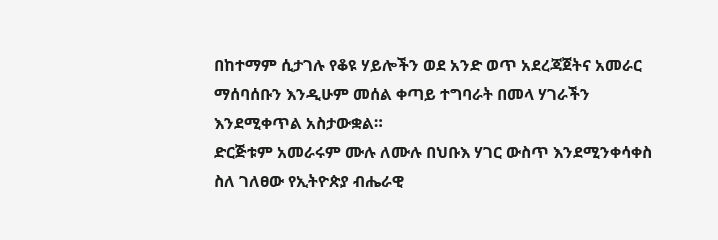በከተማም ሲታገሉ የቆዩ ሃይሎችን ወደ አንድ ወጥ አደረጃጀትና አመራር ማሰባሰቡን እንዲሁም መሰል ቀጣይ ተግባራት በመላ ሃገራችን እንደሚቀጥል አስታውቋል።
ድርጅቱም አመራሩም ሙሉ ለሙሉ በህቡእ ሃገር ውስጥ እንደሚንቀሳቀስ ስለ ገለፀው የኢትዮጵያ ብሔራዊ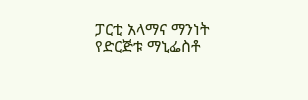ፓርቲ አላማና ማንነት የድርጅቱ ማኒፌስቶ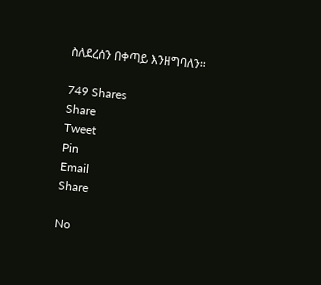ስለደረሰን በቀጣይ እንዘግባለን።

749 Shares
Share
Tweet
Pin
Email
Share

No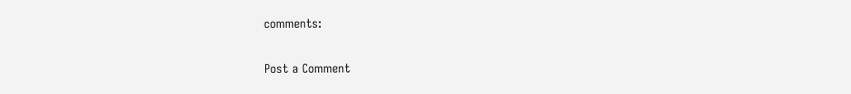comments:

Post a Comment